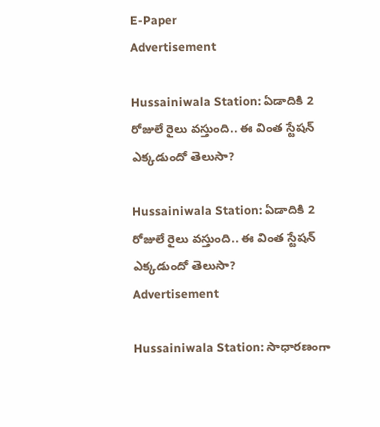E-Paper
Advertisement

Hussainiwala Station: ఏడాదికి 2 రోజులే రైలు వస్తుంది.. ఈ వింత స్టేషన్ ఎక్కడుందో తెలుసా?

Hussainiwala Station: ఏడాదికి 2 రోజులే రైలు వస్తుంది.. ఈ వింత స్టేషన్ ఎక్కడుందో తెలుసా?
Advertisement

Hussainiwala Station: సాధారణంగా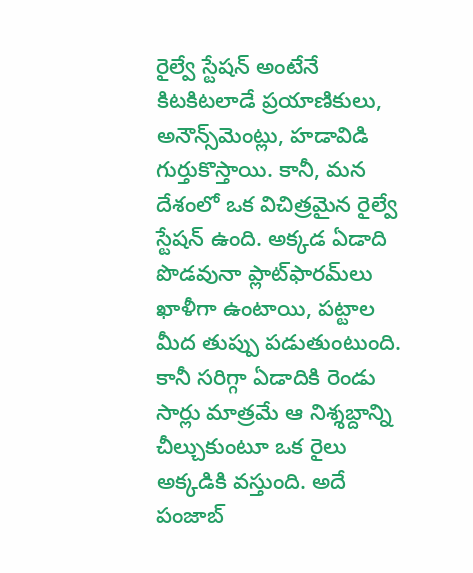రైల్వే స్టేషన్ అంటేనే కిటకిటలాడే ప్రయాణికులు, అనౌన్స్‌మెంట్లు, హడావిడి గుర్తుకొస్తాయి. కానీ, మన దేశంలో ఒక విచిత్రమైన రైల్వే స్టేషన్ ఉంది. అక్కడ ఏడాది పొడవునా ప్లాట్‌ఫారమ్‌లు ఖాళీగా ఉంటాయి, పట్టాల మీద తుప్పు పడుతుంటుంది. కానీ సరిగ్గా ఏడాదికి రెండు సార్లు మాత్రమే ఆ నిశ్శబ్దాన్ని చీల్చుకుంటూ ఒక రైలు అక్కడికి వస్తుంది. అదే పంజాబ్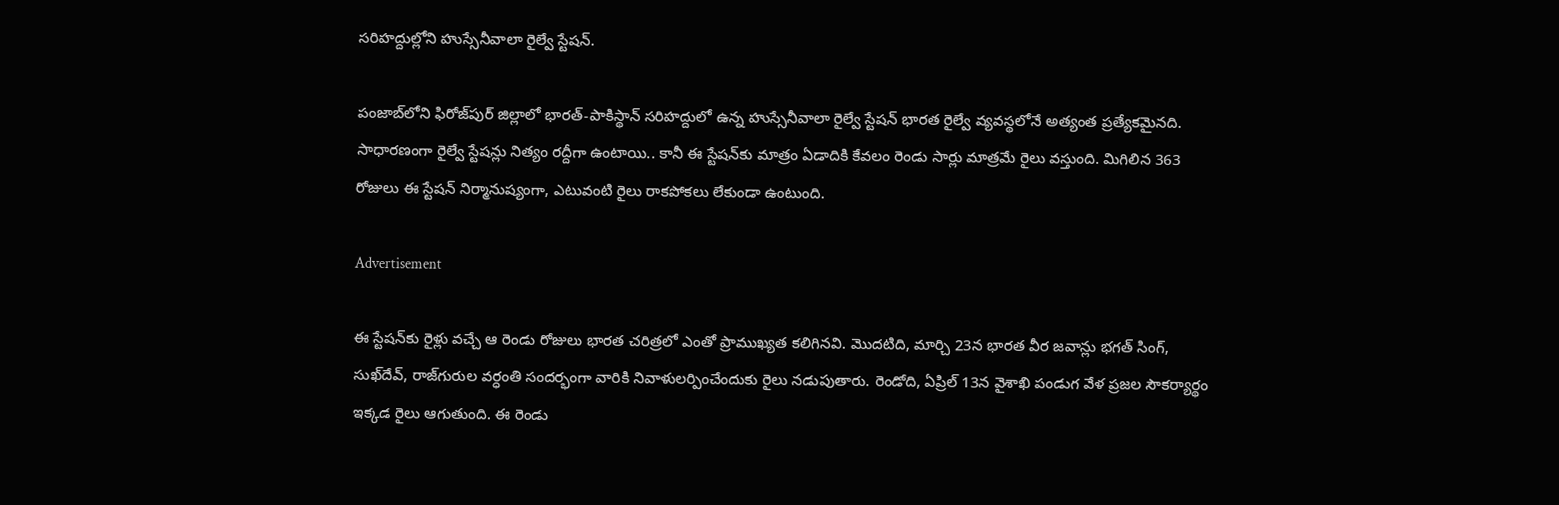సరిహద్దుల్లోని హుస్సేనీవాలా రైల్వే స్టేషన్.

పంజాబ్‌లోని ఫిరోజ్‌పుర్ జిల్లాలో భారత్-పాకిస్థాన్ సరిహద్దులో ఉన్న హుస్సేనీవాలా రైల్వే స్టేషన్ భారత రైల్వే వ్యవస్థలోనే అత్యంత ప్రత్యేకమైనది. సాధారణంగా రైల్వే స్టేషన్లు నిత్యం రద్దీగా ఉంటాయి.. కానీ ఈ స్టేషన్‌కు మాత్రం ఏడాదికి కేవలం రెండు సార్లు మాత్రమే రైలు వస్తుంది. మిగిలిన 363 రోజులు ఈ స్టేషన్ నిర్మానుష్యంగా, ఎటువంటి రైలు రాకపోకలు లేకుండా ఉంటుంది.

Advertisement

ఈ స్టేషన్‌కు రైళ్లు వచ్చే ఆ రెండు రోజులు భారత చరిత్రలో ఎంతో ప్రాముఖ్యత కలిగినవి. మొదటిది, మార్చి 23న భారత వీర జవాన్లు భగత్ సింగ్, సుఖ్‌దేవ్, రాజ్‌గురుల వర్ధంతి సందర్భంగా వారికి నివాళులర్పించేందుకు రైలు నడుపుతారు. రెండోది, ఏప్రిల్ 13న వైశాఖి పండుగ వేళ ప్రజల సౌకర్యార్థం ఇక్కడ రైలు ఆగుతుంది. ఈ రెండు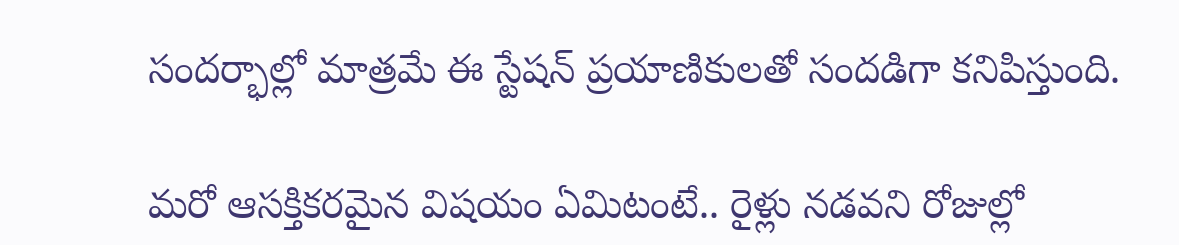సందర్భాల్లో మాత్రమే ఈ స్టేషన్ ప్రయాణికులతో సందడిగా కనిపిస్తుంది.

మరో ఆసక్తికరమైన విషయం ఏమిటంటే.. రైళ్లు నడవని రోజుల్లో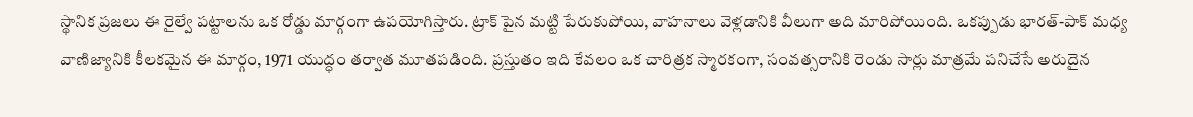స్థానిక ప్రజలు ఈ రైల్వే పట్టాలను ఒక రోడ్డు మార్గంగా ఉపయోగిస్తారు. ట్రాక్ పైన మట్టి పేరుకుపోయి, వాహనాలు వెళ్లడానికి వీలుగా అది మారిపోయింది. ఒకప్పుడు భారత్-పాక్ మధ్య వాణిజ్యానికి కీలకమైన ఈ మార్గం, 1971 యుద్ధం తర్వాత మూతపడింది. ప్రస్తుతం ఇది కేవలం ఒక చారిత్రక స్మారకంగా, సంవత్సరానికి రెండు సార్లు మాత్రమే పనిచేసే అరుదైన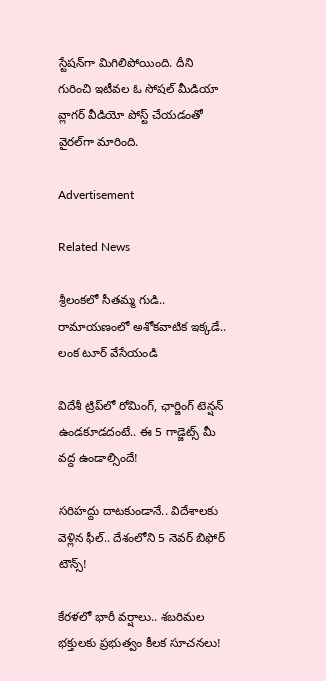స్టేషన్‌గా మిగిలిపోయింది. దీని గురించి ఇటీవల ఓ సోషల్ మీడియా వ్లాగర్ వీడియో పోస్ట్ చేయడంతో వైరల్‌గా మారింది.

Advertisement

Related News

శ్రీలంకలో సీతమ్మ గుడి.. రామాయణంలో అశోకవాటిక ఇక్కడే.. లంక టూర్ వేసేయండి

విదేశీ ట్రిప్‌లో రోమింగ్, ఛార్జింగ్ టెన్షన్ ఉండకూడదంటే.. ఈ 5 గాడ్జెట్స్ మీ వద్ద ఉండాల్సిందే!

సరిహద్దు దాటకుండానే.. విదేశాలకు వెళ్లిన ఫీల్.. దేశంలోని 5 నెవర్ బిఫోర్ టౌన్స్!

కేరళలో భారీ వర్షాలు.. శబరిమల భక్తులకు ప్రభుత్వం కీలక సూచనలు!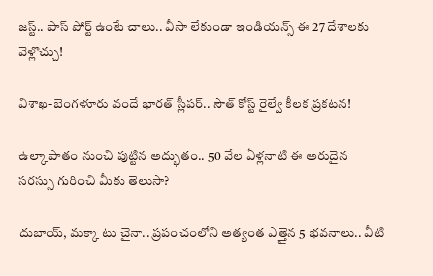జస్ట్.. పాస్‌ పోర్ట్ ఉంటే చాలు.. వీసా లేకుండా ఇండియన్స్ ఈ 27 దేశాలకు వెళ్లొచ్చు!

విశాఖ-బెంగళూరు వందే భారత్ స్లీపర్‌.. సౌత్ కోస్ట్ రైల్వే కీలక ప్రకటన!

ఉల్కాపాతం నుంచి పుట్టిన అద్భుతం.. 50 వేల ఏళ్లనాటి ఈ అరుదైన సరస్సు గురించి మీకు తెలుసా?

దుబాయ్, మక్కా టు చైనా.. ప్రపంచంలోని అత్యంత ఎత్తైన 5 భవనాలు.. వీటి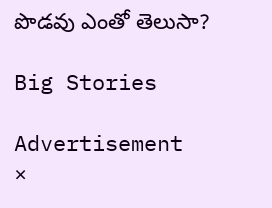పొడవు ఎంతో తెలుసా?

Big Stories

Advertisement
×